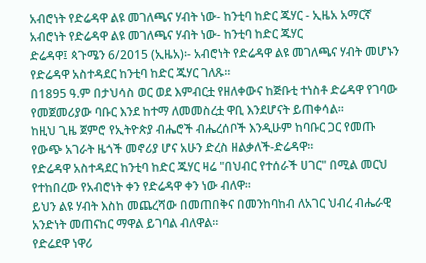አብሮነት የድሬዳዋ ልዩ መገለጫና ሃብት ነው- ከንቲባ ከድር ጁሃር - ኢዜአ አማርኛ
አብሮነት የድሬዳዋ ልዩ መገለጫና ሃብት ነው- ከንቲባ ከድር ጁሃር
ድሬዳዋ፤ ጳጉሜን 6/2015 (ኢዜአ)፡- አብሮነት የድሬዳዋ ልዩ መገለጫና ሃብት መሆኑን የድሬዳዋ አስተዳደር ከንቲባ ከድር ጁሃር ገለጹ።
በ1895 ዓ.ም በታህሳስ ወር ወደ እምብርቷ የዘለቀውና ከጅቡቲ ተነስቶ ድሬዳዋ የገባው የመጀመሪያው ባቡር እንደ ከተማ ለመመስረቷ ዋቢ እንደሆናት ይጠቀሳል።
ከዚህ ጊዜ ጀምሮ የኢትዮጵያ ብሔሮች ብሔረሰቦች እንዲሁም ከባቡር ጋር የመጡ የውጭ አገራት ዜጎች መኖሪያ ሆና አሁን ድረስ ዘልቃለች-ድሬዳዋ።
የድሬዳዋ አስተዳደር ከንቲባ ከድር ጁሃር ዛሬ "በህብር የተሰራች ሀገር" በሚል መርህ የተከበረው የአብሮነት ቀን የድሬዳዋ ቀን ነው ብለዋ።
ይህን ልዩ ሃብት እስከ መጨረሻው በመጠበቅና በመንከባከብ ለአገር ህብረ ብሔራዊ አንድነት መጠናከር ማዋል ይገባል ብለዋል።
የድሬደዋ ነዋሪ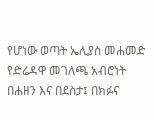የሆነው ወጣት ኤሊያስ መሐመድ የድሬዳዋ መገለጫ አብሮነት በሐዘን እና በደስታ፤ በክፉና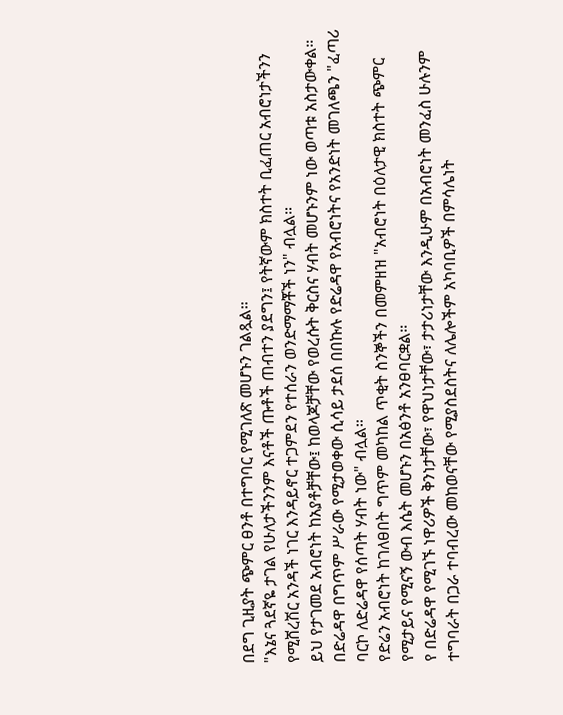በደግ ጊዚያት ጭምር ፀንቶ በተግባር የሚገለጽ መሆኑን ገልጿል።
"እኔና ጓደኛዬ ታገል የሁለታችንንም እናቶች ጡቶች ጠብተን ያደግን፤ የትኛውም ክስተት ቢፈጠር አብሮነታችንን የሚሸረሽር አንዳች ነገር እንዳይኖር ተጋምደን የተሰራን ወንድማማቾች ነን" ብሏል።
ይህ የታገመደ አብሮነት ከአያቶቻቸው፤ ከወላጆቻቸው የወረሱት ቅርስና ሃብት መሆኑንም ነው ወጣቱ አስታውቀል።
በድሬዳዋ በግጥም ሥራው የሚታወቀው ሲሳይ ታደሰ በበኩሉ የድሬዳዋ የአብሮነትና የአንድነት መገለጫን "ፈጣሪ ባርኮ ለድሬዳዋ የሰጣት ሃብት ነው" ብሏል።
የድሬን አብሮነት ከገለፀበት ግጥም መካከል ጥቂት ስንኞችን በመምዘዝ "አብሮነት በዕለታዊ ክስተት ጭምር የሚታይና የሚናኝ ውብ እሴት መሆኑን በአፅንቶ አንፀባርቋል።
የ በድሬዳዋ የሚገኙ ነዋሪዎች ቅንነታቸው፣ የዋህነታቸው፣ ታታሪነታቸው እንዲሁም በአብሮነት መንፈስ ሁሉንም ተግባራት በጋራ ተባብረው መከወናቸው የሚያስደስትና ለሌሎችም አካባቢዎች በምሳሌነት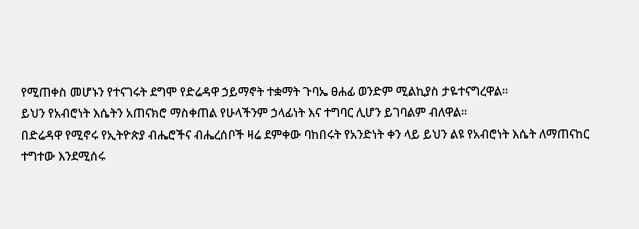የሚጠቀስ መሆኑን የተናገሩት ደግሞ የድሬዳዋ ኃይማኖት ተቋማት ጉባኤ ፀሐፊ ወንድም ሚልኪያስ ታዬተናግረዋል።
ይህን የአብሮነት እሴትን አጠናክሮ ማስቀጠል የሁላችንም ኃላፊነት እና ተግባር ሊሆን ይገባልም ብለዋል።
በድሬዳዋ የሚኖሩ የኢትዮጵያ ብሔሮችና ብሔረሰቦች ዛሬ ደምቀው ባከበሩት የአንድነት ቀን ላይ ይህን ልዩ የአብሮነት እሴት ለማጠናከር ተግተው እንደሚሰሩ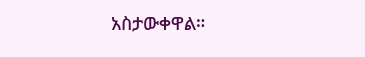አስታውቀዋል።